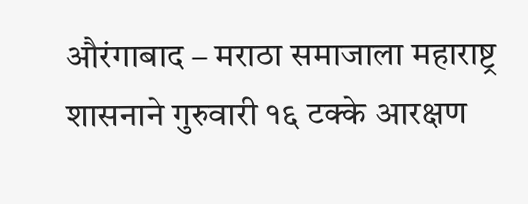औरंगाबाद – मराठा समाजाला महाराष्ट्र शासनाने गुरुवारी १६ टक्के आरक्षण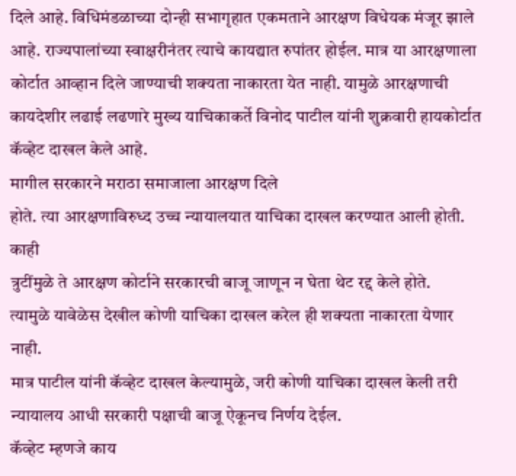दिले आहे. विधिमंडळाच्या दोन्ही सभागृहात एकमताने आरक्षण विधेयक मंजूर झाले आहे. राज्यपालांच्या स्वाक्षरीनंतर त्याचे कायद्यात रुपांतर होईल. मात्र या आरक्षणाला कोर्टात आव्हान दिले जाण्याची शक्यता नाकारता येत नाही. यामुळे आरक्षणाची कायदेशीर लढाई लढणारे मुख्य याचिकाकर्ते विनोद पाटील यांनी शुक्रवारी हायकोर्टात कॅव्हेट दाखल केले आहे.
मागील सरकारने मराठा समाजाला आरक्षण दिले
होते. त्या आरक्षणाविरुध्द उच्च न्यायालयात याचिका दाखल करण्यात आली होती. काही
त्रुटींमुळे ते आरक्षण कोर्टाने सरकारची बाजू जाणून न घेता थेट रद्द केले होते.
त्यामुळे यावेळेस देखील कोणी याचिका दाखल करेल ही शक्यता नाकारता येणार नाही.
मात्र पाटील यांनी कॅव्हेट दाखल केल्यामुळे, जरी कोणी याचिका दाखल केली तरी
न्यायालय आधी सरकारी पक्षाची बाजू ऐकूनच निर्णय देईल.
कॅव्हेट म्हणजे काय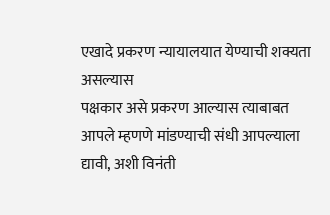एखादे प्रकरण न्यायालयात येण्याची शक्यता असल्यास
पक्षकार असे प्रकरण आल्यास त्याबाबत आपले म्हणणे मांडण्याची संधी आपल्याला द्यावी, अशी विनंती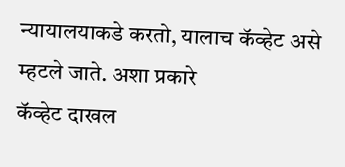न्यायालयाकडे करतो, यालाच कॅव्हेट असे म्हटले जाते. अशा प्रकारे
कॅव्हेट दाखल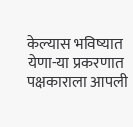केल्यास भविष्यात येणा-या प्रकरणात पक्षकाराला आपली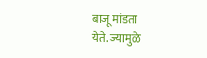बाजू मांडता
येते. ज्यामुळे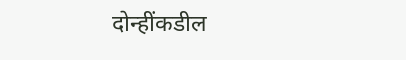दोन्हींकडील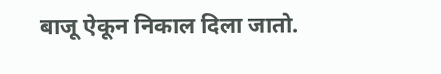बाजू ऐकून निकाल दिला जातो.